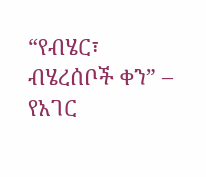“የብሄር፣ ብሄረሰቦች ቀን” – የአገር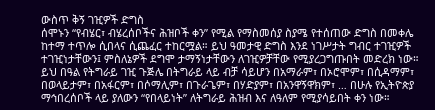ውስጥ ቅኝ ገዢዎች ድግስ
ሰሞኑን “የብሄር፣ ብሄረሰቦችና ሕዝቦች ቀን” የሚል የማስመሰያ ስያሜ የተሰጠው ድግስ በመቀሌ ከተማ ተጥሎ ሲበላና ሲጨፈር ተከርሟል። ይህ ዓመታዊ ድግስ እንደ ነገሥታት ግብር ተገዢዎች ተገዢነታቸውን፤ ምስለኔዎች ደግሞ ታማኝነታቸውን ለገዢዎቻቸው የሚያረጋግጡበት መድረክ ነው።
ይህ በዓል የትግራይ ገዢ ጉጅሌ በትግራይ ላይ ብቻ ሳይሆን በአማራም፣ በኦሮሞም፣ በሲዳማም፣ በወላይታም፣ በአፋርም፣ በሶማሊም፣ በጉራጌም፣ በሃድያም፣ በአንዋኝዋክም፣ … በሁሉ የኢትዮጵያ ማኅበረሰቦች ላይ ያለውን “የበላይነት” ለትግራይ ሕዝብ እና ለዓለም የሚያሳይበት ቀን ነው።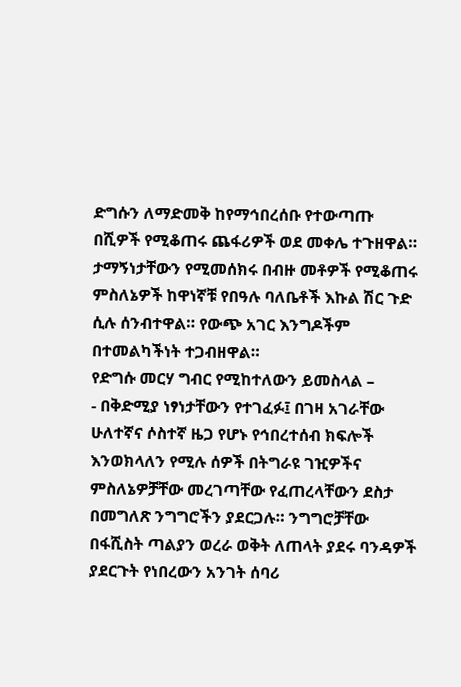ድግሱን ለማድመቅ ከየማኅበረሰቡ የተውጣጡ በሺዎች የሚቆጠሩ ጨፋሪዎች ወደ መቀሌ ተጉዘዋል። ታማኝነታቸውን የሚመሰክሩ በብዙ መቶዎች የሚቆጠሩ ምስለኔዎች ከዋነኛቹ የበዓሉ ባለቤቶች እኩል ሽር ጉድ ሲሉ ሰንብተዋል። የውጭ አገር እንግዶችም በተመልካችነት ተጋብዘዋል።
የድግሱ መርሃ ግብር የሚከተለውን ይመስላል –
- በቅድሚያ ነፃነታቸውን የተገፈፉ፤ በገዛ አገራቸው ሁለተኛና ሶስተኛ ዜጋ የሆኑ የኅበረተሰብ ክፍሎች እንወክላለን የሚሉ ሰዎች በትግራዩ ገዢዎችና ምስለኔዎቻቸው መረገጣቸው የፈጠረላቸውን ደስታ በመግለጽ ንግግሮችን ያደርጋሉ። ንግግሮቻቸው በፋሺስት ጣልያን ወረራ ወቅት ለጠላት ያደሩ ባንዳዎች ያደርጉት የነበረውን አንገት ሰባሪ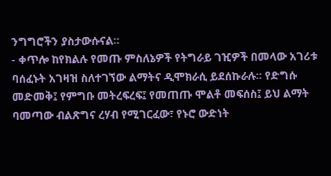ንግግሮችን ያስታውሱናል።
- ቀጥሎ ከየክልሉ የመጡ ምስለኔዎች የትግራይ ገዢዎች በመላው አገሪቱ ባሰፈኑት አገዛዝ ስለተገኘው ልማትና ዲሞክራሲ ይደሰኩራሉ። የድግሱ መድመቅ፤ የምግቡ መትረፍረፍ፤ የመጠጡ ሞልቶ መፍሰስ፤ ይህ ልማት ባመጣው ብልጽግና ረሃብ የሚገርፈው፣ የኑሮ ውድነት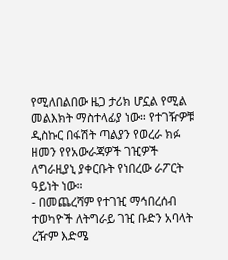የሚለበልበው ዜጋ ታሪክ ሆኗል የሚል መልእክት ማስተላፊያ ነው። የተገዥዎቹ ዲስኩር በፋሽት ጣልያን የወረራ ክፉ ዘመን የየአውራጃዎች ገዢዎች ለግራዚያኒ ያቀርቡት የነበረው ራፖርት ዓይነት ነው።
- በመጨረሻም የተገዢ ማኅበረሰብ ተወካዮች ለትግራይ ገዢ ቡድን አባላት ረዥም እድሜ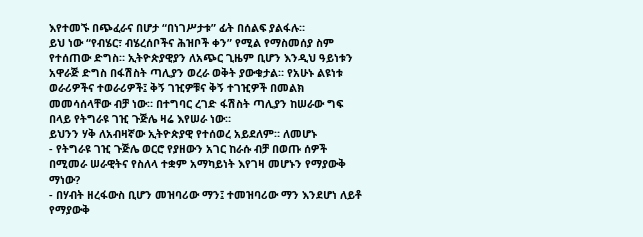እየተመኙ በጭፈራና በሆታ “በነገሥታቱ” ፊት በሰልፍ ያልፋሉ።
ይህ ነው “የብሄር፣ ብሄረሰቦችና ሕዝቦች ቀን” የሚል የማስመሰያ ስም የተሰጠው ድግስ። ኢትዮጵያዊያን ለአጭር ጊዜም ቢሆን እንዲህ ዓይነቱን አዋራጅ ድግስ በፋሽስት ጣሊያን ወረራ ወቅት ያውቁታል። የአሁኑ ልዩነቱ ወራሪዎችና ተወራሪዎች፤ ቅኝ ገዢዎቹና ቅኝ ተገዢዎች በመልክ መመሳሰላቸው ብቻ ነው። በተግባር ረገድ ፋሽስት ጣሊያን ከሠራው ግፍ በላይ የትግራዩ ገዢ ጉጅሌ ዛሬ እየሠራ ነው።
ይህንን ሃቅ ለአብዛኛው ኢትዮጵያዊ የተሰወረ አይደለም። ለመሆኑ
- የትግራዩ ገዢ ጉጅሌ ወርሮ የያዘውን አገር ከራሱ ብቻ በወጡ ሰዎች በሚመራ ሠራዊትና የስለላ ተቋም አማካይነት እየገዛ መሆኑን የማያውቅ ማነው?
- በሃብት ዘረፋውስ ቢሆን መዝባሪው ማን፤ ተመዝባሪው ማን እንደሆነ ለይቶ የማያውቅ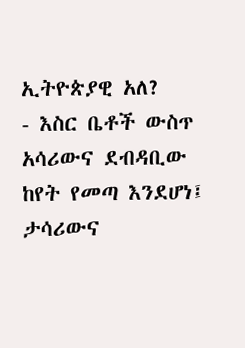ኢትዮጵያዊ አለ?
- እስር ቤቶች ውስጥ አሳሪውና ደብዳቢው ከየት የመጣ እንደሆነ፤ ታሳሪውና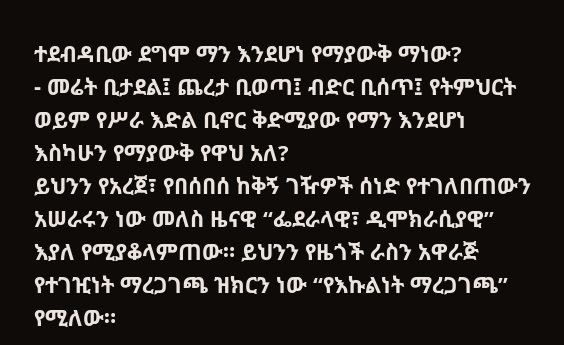ተደብዳቢው ደግሞ ማን እንደሆነ የማያውቅ ማነው?
- መሬት ቢታደል፤ ጨረታ ቢወጣ፤ ብድር ቢሰጥ፤ የትምህርት ወይም የሥራ እድል ቢኖር ቅድሚያው የማን እንደሆነ እስካሁን የማያውቅ የዋህ አለ?
ይህንን የአረጀ፣ የበሰበሰ ከቅኝ ገዥዎች ሰነድ የተገለበጠውን አሠራሩን ነው መለስ ዜናዊ “ፌደራላዊ፣ ዲሞክራሲያዊ” እያለ የሚያቆላምጠው። ይህንን የዜጎች ራስን አዋራጅ የተገዢነት ማረጋገጫ ዝክርን ነው “የእኩልነት ማረጋገጫ” የሚለው።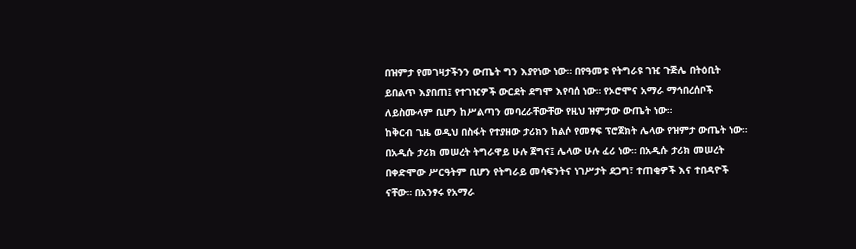በዝምታ የመገዛታችንን ውጤት ግን እያየነው ነው። በየዓመቱ የትግራዩ ገዢ ጉጅሌ በትዕቢት ይበልጥ እያበጠ፤ የተገዢዎች ውርደት ደግሞ እየባሰ ነው። የኦሮሞና አማራ ማኅበረሰቦች ለይስሙላም ቢሆን ከሥልጣን መባረራቸውቸው የዚህ ዝምታው ውጤት ነው።
ከቅርብ ጊዜ ወዲህ በስፋት የተያዘው ታሪክን ከልሶ የመፃፍ ፕሮጀክት ሌላው የዝምታ ውጤት ነው። በአዲሱ ታሪክ መሠረት ትግራዋይ ሁሉ ጀግና፤ ሌላው ሁሉ ፈሪ ነው። በአዲሱ ታሪክ መሠረት በቀድሞው ሥርዓትም ቢሆን የትግራይ መሳፍንትና ነገሥታት ደጋግ፣ ተጠቂዎች እና ተበዳዮች ናቸው። በአንፃሩ የአማራ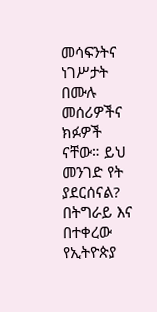መሳፍንትና ነገሥታት በሙሉ መሰሪዎችና ክፉዎች ናቸው። ይህ መንገድ የት ያደርሰናል?
በትግራይ እና በተቀረው የኢትዮጵያ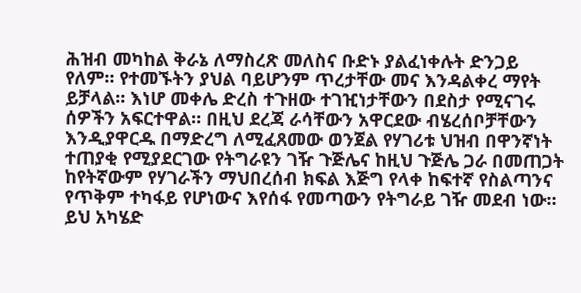ሕዝብ መካከል ቅራኔ ለማስረጽ መለስና ቡድኑ ያልፈነቀሉት ድንጋይ የለም። የተመኙትን ያህል ባይሆንም ጥረታቸው መና እንዳልቀረ ማየት ይቻላል። እነሆ መቀሌ ድረስ ተጉዘው ተገዢነታቸውን በደስታ የሚናገሩ ሰዎችን አፍርተዋል። በዚህ ደረጃ ራሳቸውን አዋርደው ብሄረሰቦቻቸውን እንዲያዋርዱ በማድረግ ለሚፈጸመው ወንጀል የሃገሪቱ ህዝብ በዋንኛነት ተጠያቂ የሚያደርገው የትግራዩን ገዥ ጉጅሌና ከዚህ ጉጅሌ ጋራ በመጠጋት ከየትኛውም የሃገራችን ማህበረሰብ ክፍል እጅግ የላቀ ከፍተኛ የስልጣንና የጥቅም ተካፋይ የሆነውና እየሰፋ የመጣውን የትግራይ ገዥ መደብ ነው። ይህ አካሄድ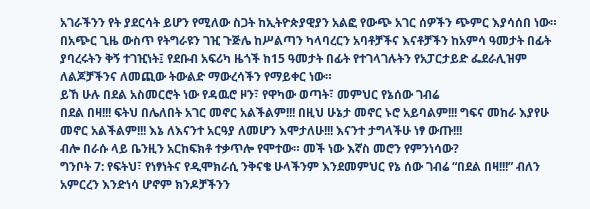አገራችንን የት ያደርሳት ይሆን የሚለው ስጋት ከኢትዮጵያዊያን አልፎ የውጭ አገር ሰዎችን ጭምር እያሳሰበ ነው።
በአጭር ጊዜ ውስጥ የትግራዩን ገዢ ጉጅሌ ከሥልጣን ካላባረርን አባቶቻችና እናቶቻችን ከአምሳ ዓመታት በፊት ያባረሩትን ቅኝ ተገዢነት፤ የደቡብ አፍሪካ ዜጎች ከ15 ዓመታት በፊት የተገላገሉትን የአፓርታይድ ፌደራሊዝም ለልጆቻችንና ለመጪው ትውልድ ማውረሳችን የማይቀር ነው።
ይኸ ሁሉ በደል አስመርሮት ነው የዳዉሮ ዞን፣ የዋካው ወጣት፣ መምህር የኔሰው ገብሬ
በደል በዛ!!! ፍትህ በሌለበት አገር መኖር አልችልም!!! በዚህ ሁኔታ መኖር ኑሮ አይባልም!!! ግፍና መከራ እያየሁ መኖር አልችልም!!! እኔ ለእናንተ አርዓያ ለመሆን እሞታለሁ!!! እናንተ ታግላችሁ ነፃ ውጡ!!!
ብሎ በራሱ ላይ ቤንዚን አርከፍክቶ ተቃጥሎ የሞተው። መች ነው እኛስ መሮን የምንነሳው?
ግንቦት 7: የፍትህ፣ የነፃነትና የዲሞክራሲ ንቅናቄ ሁላችንም እንደመምህር የኔ ሰው ገብሬ “በደል በዛ!!!” ብለን አምርረን እንድነሳ ሆኖም ክንዶቻችንን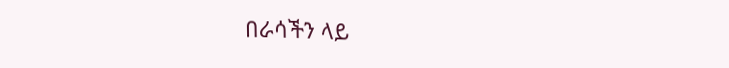በራሳችን ላይ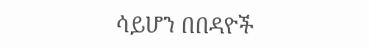ሳይሆን በበዳዮች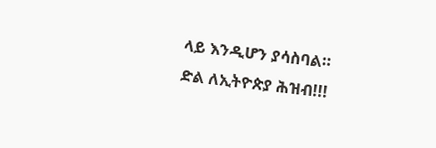ላይ እንዲሆን ያሳስባል።
ድል ለኢትዮጵያ ሕዝብ!!!